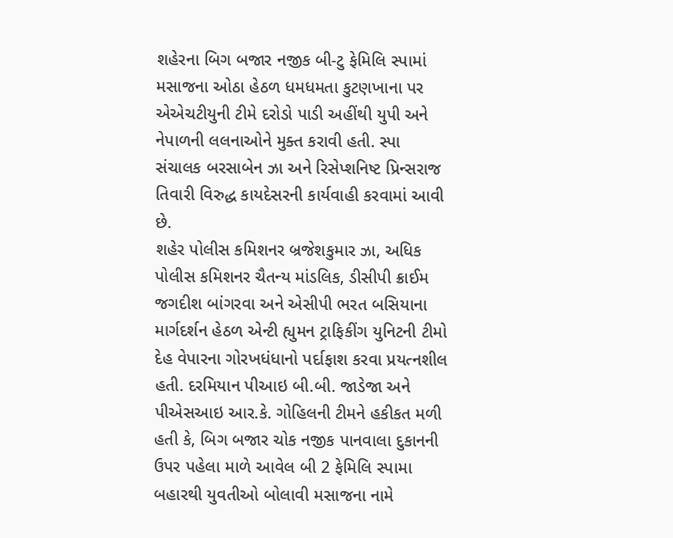શહેરના બિગ બજાર નજીક બી-ટુ ફેમિલિ સ્પામાં મસાજના ઓઠા હેઠળ ધમધમતા કુટણખાના પર એએચટીયુની ટીમે દરોડો પાડી અહીંથી યુપી અને નેપાળની લલનાઓને મુક્ત કરાવી હતી. સ્પા સંચાલક બરસાબેન ઝા અને રિસેપ્શનિષ્ટ પ્રિન્સરાજ તિવારી વિરુદ્ધ કાયદેસરની કાર્યવાહી કરવામાં આવી છે.
શહેર પોલીસ કમિશનર બ્રજેશકુમાર ઝા, અધિક પોલીસ કમિશનર ચૈતન્ય માંડલિક, ડીસીપી ક્રાઈમ જગદીશ બાંગરવા અને એસીપી ભરત બસિયાના માર્ગદર્શન હેઠળ એન્ટી હ્યુમન ટ્રાફિકીંગ યુનિટની ટીમો દેહ વેપારના ગોરખધંધાનો પર્દાફાશ કરવા પ્રયત્નશીલ હતી. દરમિયાન પીઆઇ બી.બી. જાડેજા અને પીએસઆઇ આર.કે. ગોહિલની ટીમને હકીકત મળી હતી કે, બિગ બજાર ચોક નજીક પાનવાલા દુકાનની ઉપર પહેલા માળે આવેલ બી 2 ફેમિલિ સ્પામા બહારથી યુવતીઓ બોલાવી મસાજના નામે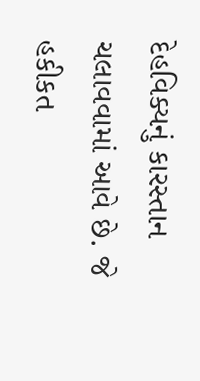દેહવિક્યનું કારસ્તાન ચલાવવામાં આવે છે. જે હકીકત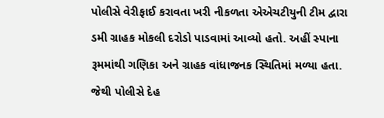પોલીસે વેરીફાઈ કરાવતા ખરી નીકળતા એએચટીયુની ટીમ દ્વારા ડમી ગ્રાહક મોકલી દરોડો પાડવામાં આવ્યો હતો. અહીં સ્પાના રૂમમાંથી ગણિકા અને ગ્રાહક વાંધાજનક સ્થિતિમાં મળ્યા હતા. જેથી પોલીસે દેહ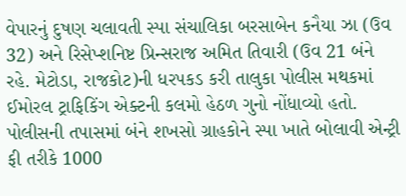વેપારનું દુષણ ચલાવતી સ્પા સંચાલિકા બરસાબેન કનૈયા ઝા (ઉવ 32) અને રિસેપ્શનિષ્ટ પ્રિન્સરાજ અમિત તિવારી (ઉવ 21 બંને રહે. મેટોડા, રાજકોટ)ની ધરપકડ કરી તાલુકા પોલીસ મથકમાં ઈમોરલ ટ્રાફિકિંગ એક્ટની કલમો હેઠળ ગુનો નોંધાવ્યો હતો.
પોલીસની તપાસમાં બંને શખસો ગ્રાહકોને સ્પા ખાતે બોલાવી એન્ટ્રી ફી તરીકે 1000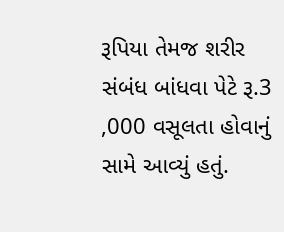રૂપિયા તેમજ શરીર સંબંધ બાંધવા પેટે રૂ.3 ,000 વસૂલતા હોવાનું સામે આવ્યું હતું.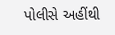પોલીસે અહીંથી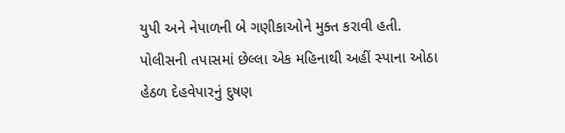યુપી અને નેપાળની બે ગણીકાઓને મુક્ત કરાવી હતી. પોલીસની તપાસમાં છેલ્લા એક મહિનાથી અહીં સ્પાના ઓઠા હેઠળ દેહવેપારનું દુષણ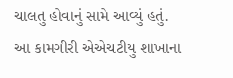ચાલતુ હોવાનું સામે આવ્યું હતું.
આ કામગીરી એએચટીયુ શાખાના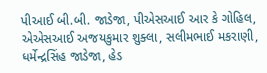પીઆઈ બી.બી. જાડેજા, પીએસઆઈ આર કે ગોહિલ, એએસઆઈ અજયકુમાર શુક્લા, સલીમભાઈ મકરાણી, ધર્મેન્દ્રસિંહ જાડેજા, હેડ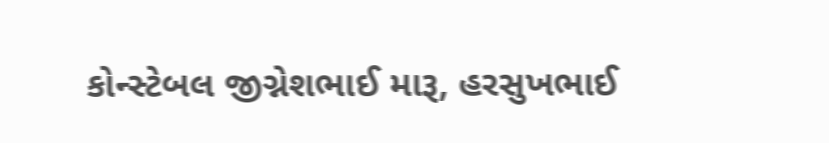કોન્સ્ટેબલ જીગ્નેશભાઈ મારૂ, હરસુખભાઈ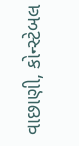વાછાણી, કોન્સ્ટેબલ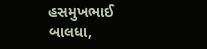હસમુખભાઈ બાલધા,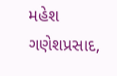મહેશ ગણેશપ્રસાદ,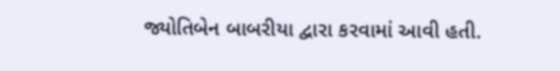જ્યોતિબેન બાબરીયા દ્વારા કરવામાં આવી હતી.